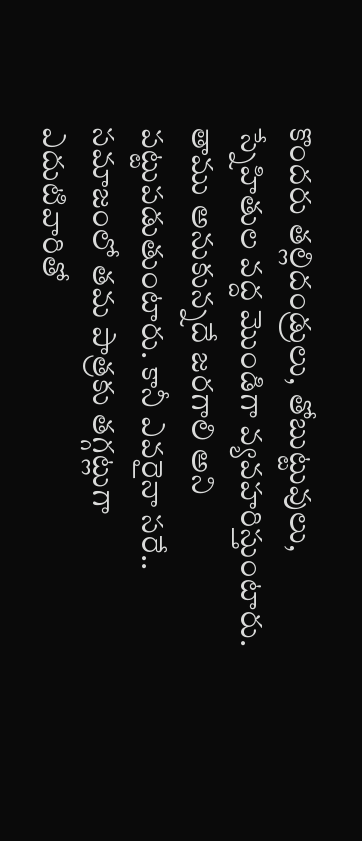కొందరు తల్లిదండ్రులు, తోబుట్టువులు, స్నేహితుల వద్ద మొండిగా వ్యవహరిస్తుంటారు. తాము అనుకున్నదే జరగాలి అని పట్టుపడుతుంటారు. కానీ ఎవరైనా సరే.. సమాజంలో తమ పాత్రకు తగ్గట్లుగా ఎదుటివారితో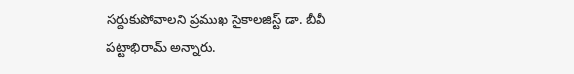సర్దుకుపోవాలని ప్రముఖ సైకాలజిస్ట్ డా. బీవీ పట్టాభిరామ్ అన్నారు.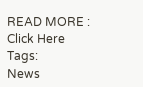READ MORE : Click Here
Tags:
News